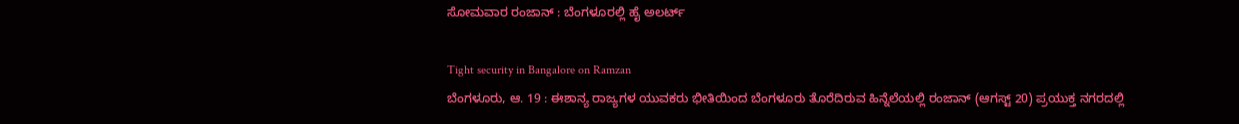ಸೋಮವಾರ ರಂಜಾನ್ : ಬೆಂಗಳೂರಲ್ಲಿ ಹೈ ಅಲರ್ಟ್

Tight security in Bangalore on Ramzan
ಬೆಂಗಳೂರು, ಆ. 19 : ಈಶಾನ್ಯ ರಾಜ್ಯಗಳ ಯುವಕರು ಭೀತಿಯಿಂದ ಬೆಂಗಳೂರು ತೊರೆದಿರುವ ಹಿನ್ನೆಲೆಯಲ್ಲಿ ರಂಜಾನ್ (ಆಗಸ್ಟ್ 20) ಪ್ರಯುಕ್ತ ನಗರದಲ್ಲಿ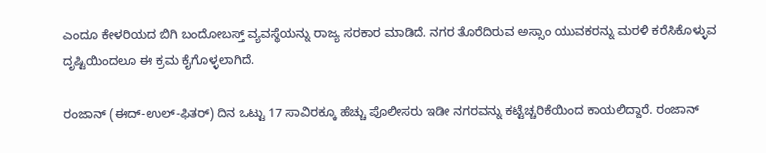ಎಂದೂ ಕೇಳರಿಯದ ಬಿಗಿ ಬಂದೋಬಸ್ತ್ ವ್ಯವಸ್ಥೆಯನ್ನು ರಾಜ್ಯ ಸರಕಾರ ಮಾಡಿದೆ. ನಗರ ತೊರೆದಿರುವ ಅಸ್ಸಾಂ ಯುವಕರನ್ನು ಮರಳಿ ಕರೆಸಿಕೊಳ್ಳುವ ದೃಷ್ಟಿಯಿಂದಲೂ ಈ ಕ್ರಮ ಕೈಗೊಳ್ಳಲಾಗಿದೆ.

ರಂಜಾನ್ (ಈದ್-ಉಲ್-ಫಿತರ್) ದಿನ ಒಟ್ಟು 17 ಸಾವಿರಕ್ಕೂ ಹೆಚ್ಚು ಪೊಲೀಸರು ಇಡೀ ನಗರವನ್ನು ಕಟ್ಟೆಚ್ಚರಿಕೆಯಿಂದ ಕಾಯಲಿದ್ದಾರೆ. ರಂಜಾನ್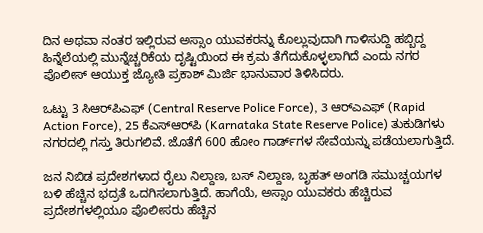ದಿನ ಅಥವಾ ನಂತರ ಇಲ್ಲಿರುವ ಅಸ್ಸಾಂ ಯುವಕರನ್ನು ಕೊಲ್ಲುವುದಾಗಿ ಗಾಳಿಸುದ್ದಿ ಹಬ್ಬಿದ್ದ ಹಿನ್ನೆಲೆಯಲ್ಲಿ ಮುನ್ನೆಚ್ಚರಿಕೆಯ ದೃಷ್ಟಿಯಿಂದ ಈ ಕ್ರಮ ತೆಗೆದುಕೊಳ್ಳಲಾಗಿದೆ ಎಂದು ನಗರ ಪೊಲೀಸ್ ಆಯುಕ್ತ ಜ್ಯೋತಿ ಪ್ರಕಾಶ್ ಮಿರ್ಜಿ ಭಾನುವಾರ ತಿಳಿಸಿದರು.

ಒಟ್ಟು 3 ಸಿಆರ್‌ಪಿಎಫ್ (Central Reserve Police Force), 3 ಆರ್‌ಎಎಫ್ (Rapid Action Force), 25 ಕೆಎಸ್ಆರ್‌ಪಿ (Karnataka State Reserve Police) ತುಕುಡಿಗಳು ನಗರದಲ್ಲಿ ಗಸ್ತು ತಿರುಗಲಿವೆ. ಜೊತೆಗೆ 600 ಹೋಂ ಗಾರ್ಡ್‌ಗಳ ಸೇವೆಯನ್ನು ಪಡೆಯಲಾಗುತ್ತಿದೆ.

ಜನ ನಿಬಿಡ ಪ್ರದೇಶಗಳಾದ ರೈಲು ನಿಲ್ದಾಣ, ಬಸ್ ನಿಲ್ದಾಣ, ಬೃಹತ್ ಅಂಗಡಿ ಸಮುಚ್ಚಯಗಳ ಬಳಿ ಹೆಚ್ಚಿನ ಭದ್ರತೆ ಒದಗಿಸಲಾಗುತ್ತಿದೆ. ಹಾಗೆಯೆ, ಅಸ್ಸಾಂ ಯುವಕರು ಹೆಚ್ಚಿರುವ ಪ್ರದೇಶಗಳಲ್ಲಿಯೂ ಪೊಲೀಸರು ಹೆಚ್ಚಿನ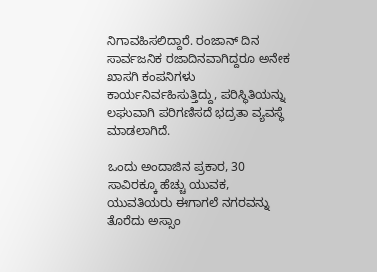ನಿಗಾವಹಿಸಲಿದ್ದಾರೆ. ರಂಜಾನ್ ದಿನ ಸಾರ್ವಜನಿಕ ರಜಾದಿನವಾಗಿದ್ದರೂ ಅನೇಕ ಖಾಸಗಿ ಕಂಪನಿಗಳು ಕಾರ್ಯನಿರ್ವಹಿಸುತ್ತಿದ್ದು, ಪರಿಸ್ಥಿತಿಯನ್ನು ಲಘುವಾಗಿ ಪರಿಗಣಿಸದೆ ಭದ್ರತಾ ವ್ಯವಸ್ಥೆ ಮಾಡಲಾಗಿದೆ.

ಒಂದು ಅಂದಾಜಿನ ಪ್ರಕಾರ, 30 ಸಾವಿರಕ್ಕೂ ಹೆಚ್ಚು ಯುವಕ, ಯುವತಿಯರು ಈಗಾಗಲೆ ನಗರವನ್ನು ತೊರೆದು ಅಸ್ಸಾಂ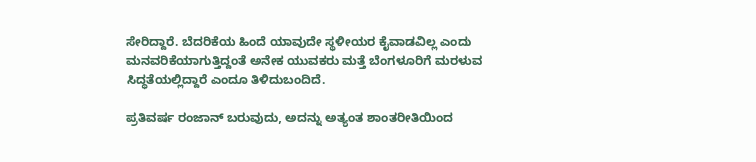ಸೇರಿದ್ದಾರೆ. ಬೆದರಿಕೆಯ ಹಿಂದೆ ಯಾವುದೇ ಸ್ಥಳೀಯರ ಕೈವಾಡವಿಲ್ಲ ಎಂದು ಮನವರಿಕೆಯಾಗುತ್ತಿದ್ದಂತೆ ಅನೇಕ ಯುವಕರು ಮತ್ತೆ ಬೆಂಗಳೂರಿಗೆ ಮರಳುವ ಸಿದ್ಧತೆಯಲ್ಲಿದ್ದಾರೆ ಎಂದೂ ತಿಳಿದುಬಂದಿದೆ.

ಪ್ರತಿವರ್ಷ ರಂಜಾನ್ ಬರುವುದು, ಅದನ್ನು ಅತ್ಯಂತ ಶಾಂತರೀತಿಯಿಂದ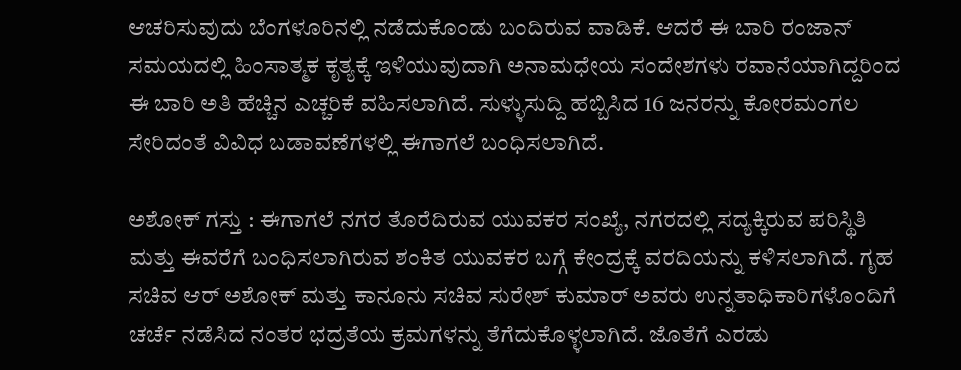ಆಚರಿಸುವುದು ಬೆಂಗಳೂರಿನಲ್ಲಿ ನಡೆದುಕೊಂಡು ಬಂದಿರುವ ವಾಡಿಕೆ. ಆದರೆ ಈ ಬಾರಿ ರಂಜಾನ್ ಸಮಯದಲ್ಲಿ ಹಿಂಸಾತ್ಮಕ ಕೃತ್ಯಕ್ಕೆ ಇಳಿಯುವುದಾಗಿ ಅನಾಮಧೇಯ ಸಂದೇಶಗಳು ರವಾನೆಯಾಗಿದ್ದರಿಂದ ಈ ಬಾರಿ ಅತಿ ಹೆಚ್ಚಿನ ಎಚ್ಚರಿಕೆ ವಹಿಸಲಾಗಿದೆ. ಸುಳ್ಳುಸುದ್ದಿ ಹಬ್ಬಿಸಿದ 16 ಜನರನ್ನು ಕೋರಮಂಗಲ ಸೇರಿದಂತೆ ವಿವಿಧ ಬಡಾವಣೆಗಳಲ್ಲಿ ಈಗಾಗಲೆ ಬಂಧಿಸಲಾಗಿದೆ.

ಅಶೋಕ್ ಗಸ್ತು : ಈಗಾಗಲೆ ನಗರ ತೊರೆದಿರುವ ಯುವಕರ ಸಂಖ್ಯೆ, ನಗರದಲ್ಲಿ ಸದ್ಯಕ್ಕಿರುವ ಪರಿಸ್ಥಿತಿ ಮತ್ತು ಈವರೆಗೆ ಬಂಧಿಸಲಾಗಿರುವ ಶಂಕಿತ ಯುವಕರ ಬಗ್ಗೆ ಕೇಂದ್ರಕ್ಕೆ ವರದಿಯನ್ನು ಕಳಿಸಲಾಗಿದೆ. ಗೃಹ ಸಚಿವ ಆರ್ ಅಶೋಕ್ ಮತ್ತು ಕಾನೂನು ಸಚಿವ ಸುರೇಶ್ ಕುಮಾರ್ ಅವರು ಉನ್ನತಾಧಿಕಾರಿಗಳೊಂದಿಗೆ ಚರ್ಚೆ ನಡೆಸಿದ ನಂತರ ಭದ್ರತೆಯ ಕ್ರಮಗಳನ್ನು ತೆಗೆದುಕೊಳ್ಳಲಾಗಿದೆ. ಜೊತೆಗೆ ಎರಡು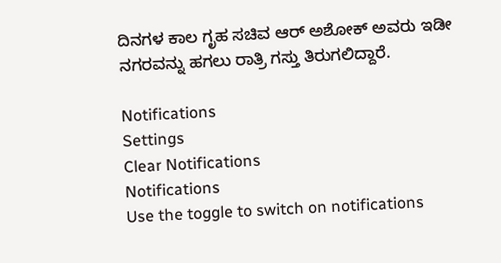ದಿನಗಳ ಕಾಲ ಗೃಹ ಸಚಿವ ಆರ್ ಅಶೋಕ್ ಅವರು ಇಡೀ ನಗರವನ್ನು ಹಗಲು ರಾತ್ರಿ ಗಸ್ತು ತಿರುಗಲಿದ್ದಾರೆ.

Notifications
Settings
Clear Notifications
Notifications
Use the toggle to switch on notifications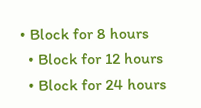• Block for 8 hours
  • Block for 12 hours
  • Block for 24 hours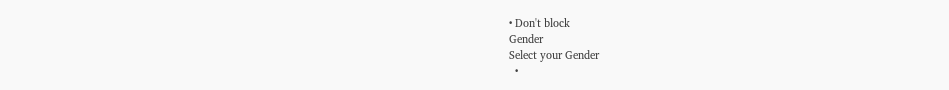• Don't block
Gender
Select your Gender
  •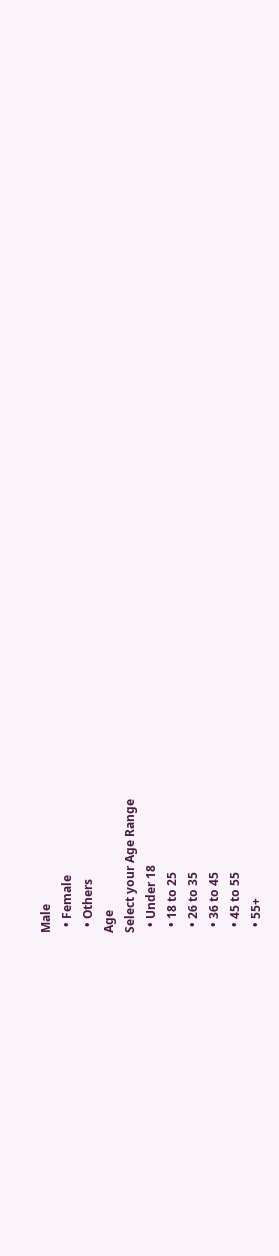Male
  • Female
  • Others
Age
Select your Age Range
  • Under 18
  • 18 to 25
  • 26 to 35
  • 36 to 45
  • 45 to 55
  • 55+